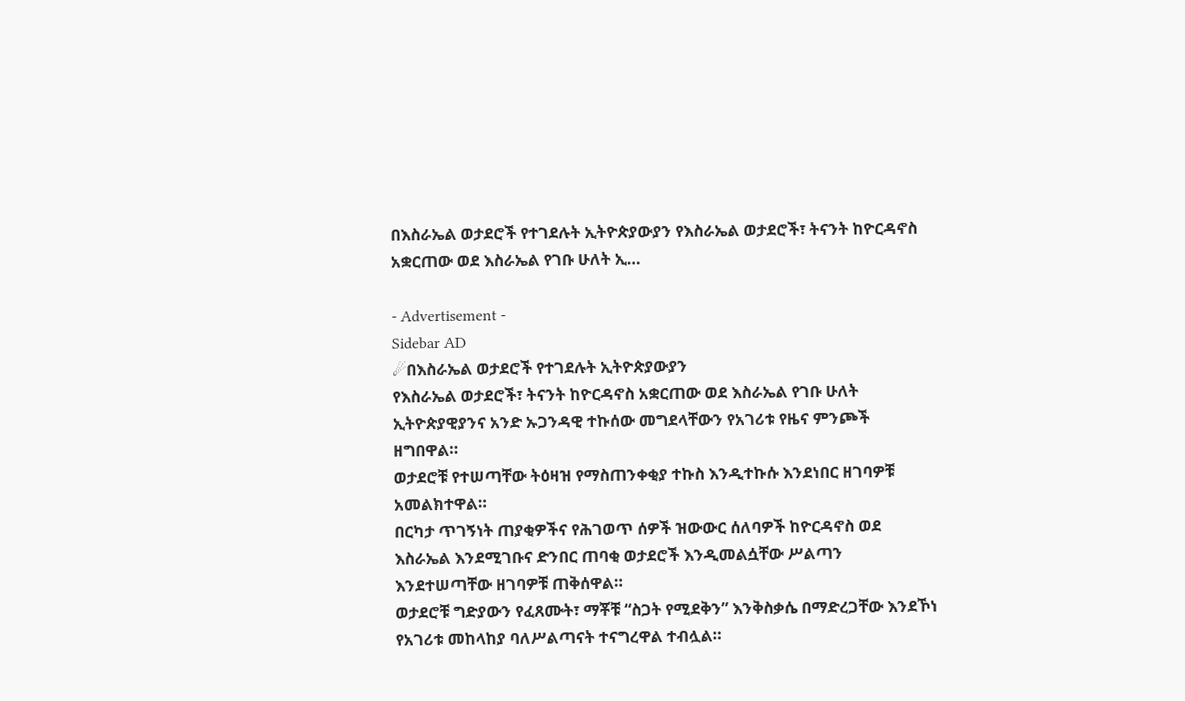በእስራኤል ወታደሮች የተገደሉት ኢትዮጵያውያን የእስራኤል ወታደሮች፣ ትናንት ከዮርዳኖስ አቋርጠው ወደ እስራኤል የገቡ ሁለት ኢ…

- Advertisement -
Sidebar AD
☄በእስራኤል ወታደሮች የተገደሉት ኢትዮጵያውያን
የእስራኤል ወታደሮች፣ ትናንት ከዮርዳኖስ አቋርጠው ወደ እስራኤል የገቡ ሁለት ኢትዮጵያዊያንና አንድ ኡጋንዳዊ ተኩሰው መግደላቸውን የአገሪቱ የዜና ምንጮች ዘግበዋል።
ወታደሮቹ የተሠጣቸው ትዕዛዝ የማስጠንቀቂያ ተኩስ እንዲተኩሱ እንደነበር ዘገባዎቹ አመልክተዋል።
በርካታ ጥገኝነት ጠያቂዎችና የሕገወጥ ሰዎች ዝውውር ሰለባዎች ከዮርዳኖስ ወደ እስራኤል እንደሚገቡና ድንበር ጠባቂ ወታደሮች እንዲመልሷቸው ሥልጣን እንደተሠጣቸው ዘገባዎቹ ጠቅሰዋል።
ወታደሮቹ ግድያውን የፈጸሙት፣ ማቾቹ “ስጋት የሚደቅን” እንቅስቃሴ በማድረጋቸው እንደኾነ የአገሪቱ መከላከያ ባለሥልጣናት ተናግረዋል ተብሏል።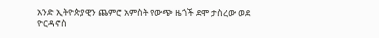አንድ ኢትዮጵያዊን ጨምሮ አምስት የውጭ ዜጎች ደሞ ታስረው ወደ ዮርዳኖስ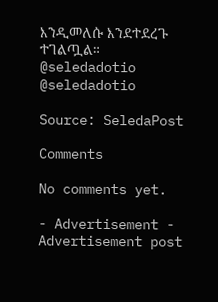እንዲመለሱ እንደተደረጉ ተገልጧል።
@seledadotio
@seledadotio

Source: SeledaPost

Comments

No comments yet.

- Advertisement -
Advertisement post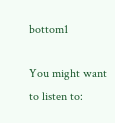bottom1

You might want to listen to: